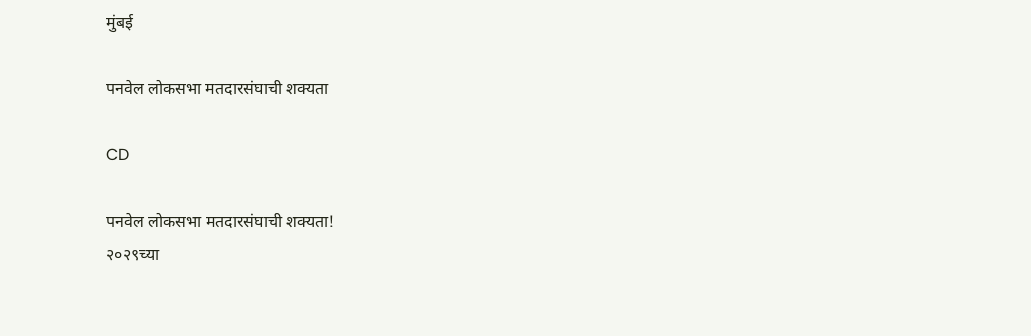मुंबई

पनवेल लोकसभा मतदारसंघाची शक्यता

CD

पनवेल लोकसभा मतदारसंघाची शक्यता!
२०२९च्या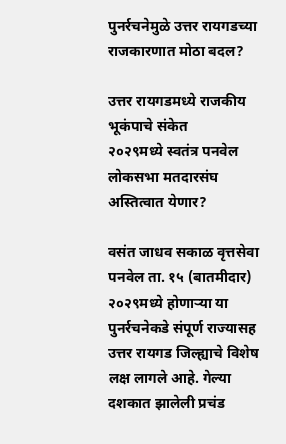पुनर्रचनेमुळे उत्तर रायगडच्या राजकारणात मोठा बदल?

उत्तर रायगडमध्ये राजकीय भूकंपाचे संकेत
२०२९मध्ये स्वतंत्र पनवेल लोकसभा मतदारसंघ अस्तित्वात येणार?

वसंत जाधव सकाळ वृत्तसेवा
पनवेल ता. १५ (बातमीदार) २०२९मध्ये होणाऱ्या या पुनर्रचनेकडे संपूर्ण राज्यासह उत्तर रायगड जिल्ह्याचे विशेष लक्ष लागले आहे. गेल्या दशकात झालेली प्रचंड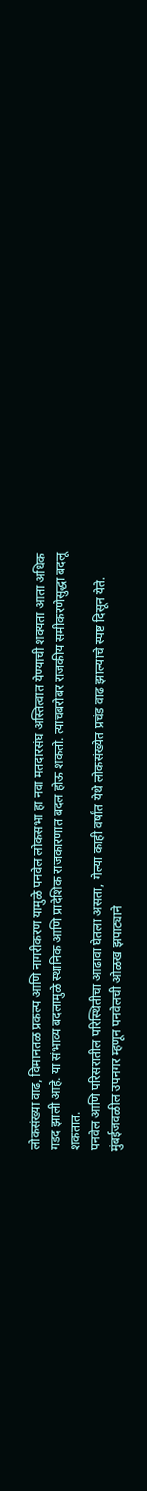लोकसंख्या वाढ, विमानतळ प्रकल्प आणि नागरीकरण यामुळे पनवेल लोकसभा हा नवा मतदारसंघ अस्तित्वात येण्याची शक्यता आता अधिक गडद झाली आहे. या संभाव्य बदलामुळे स्थानिक आणि प्रादेशिक राजकारणात बदल होऊ शकतो. त्याचबरोबर राजकीय समीकरणेसुद्धा बदलू शकतात.
पनवेल आणि परिसरातील परिस्थितीचा आढावा घेतला असता, गेल्या काही वर्षांत येथे लोकसंख्येत प्रचंड वाढ झाल्याचे स्पष्ट दिसून येते. मुंबईजवळील उपनगर म्हणून पनवेलची ओळख झपाट्याने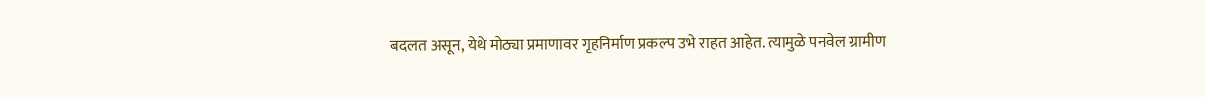बदलत असून, येथे मोठ्या प्रमाणावर गृहनिर्माण प्रकल्प उभे राहत आहेत. त्यामुळे पनवेल ग्रामीण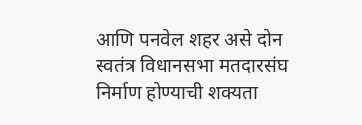आणि पनवेल शहर असे दोन स्वतंत्र विधानसभा मतदारसंघ निर्माण होण्याची शक्यता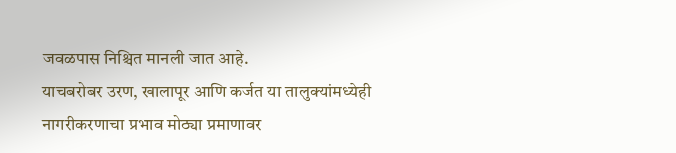जवळपास निश्चित मानली जात आहे.
याचबरोबर उरण, खालापूर आणि कर्जत या तालुक्यांमध्येही नागरीकरणाचा प्रभाव मोठ्या प्रमाणावर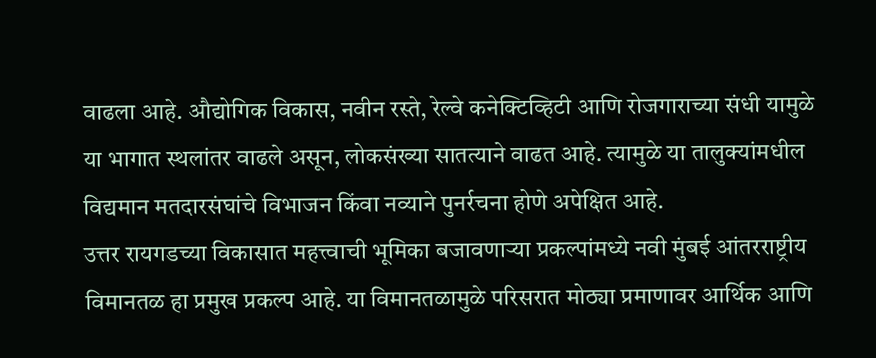वाढला आहे. औद्योगिक विकास, नवीन रस्ते, रेल्वे कनेक्टिव्हिटी आणि रोजगाराच्या संधी यामुळे या भागात स्थलांतर वाढले असून, लोकसंख्या सातत्याने वाढत आहे. त्यामुळे या तालुक्यांमधील विद्यमान मतदारसंघांचे विभाजन किंवा नव्याने पुनर्रचना होणे अपेक्षित आहे.
उत्तर रायगडच्या विकासात महत्त्वाची भूमिका बजावणाऱ्या प्रकल्पांमध्ये नवी मुंबई आंतरराष्ट्रीय विमानतळ हा प्रमुख प्रकल्प आहे. या विमानतळामुळे परिसरात मोठ्या प्रमाणावर आर्थिक आणि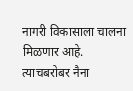नागरी विकासाला चालना मिळणार आहे. त्याचबरोबर नैना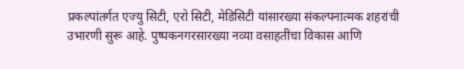प्रकल्पांतर्गत एज्यु सिटी, एरो सिटी, मेडिसिटी यांसारख्या संकल्पनात्मक शहरांची उभारणी सुरू आहे. पुष्पकनगरसारख्या नव्या वसाहतींचा विकास आणि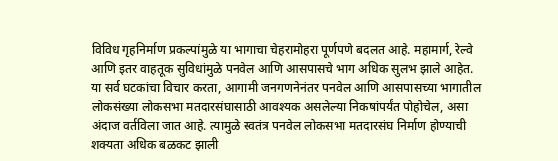विविध गृहनिर्माण प्रकल्पांमुळे या भागाचा चेहरामोहरा पूर्णपणे बदलत आहे. महामार्ग, रेल्वे आणि इतर वाहतूक सुविधांमुळे पनवेल आणि आसपासचे भाग अधिक सुलभ झाले आहेत. या सर्व घटकांचा विचार करता, आगामी जनगणनेनंतर पनवेल आणि आसपासच्या भागातील लोकसंख्या लोकसभा मतदारसंघासाठी आवश्यक असलेल्या निकषांपर्यंत पोहोचेल, असा अंदाज वर्तविला जात आहे. त्यामुळे स्वतंत्र पनवेल लोकसभा मतदारसंघ निर्माण होण्याची शक्यता अधिक बळकट झाली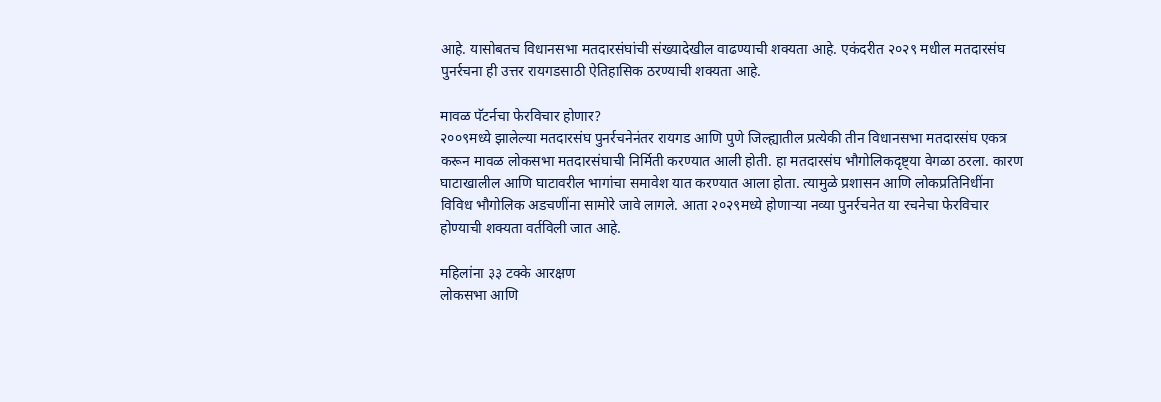आहे. यासोबतच विधानसभा मतदारसंघांची संख्यादेखील वाढण्याची शक्यता आहे. एकंदरीत २०२९ मधील मतदारसंघ पुनर्रचना ही उत्तर रायगडसाठी ऐतिहासिक ठरण्याची शक्यता आहे.

मावळ पॅटर्नचा फेरविचार होणार?
२००९मध्ये झालेल्या मतदारसंघ पुनर्रचनेनंतर रायगड आणि पुणे जिल्ह्यातील प्रत्येकी तीन विधानसभा मतदारसंघ एकत्र करून मावळ लोकसभा मतदारसंघाची निर्मिती करण्यात आली होती. हा मतदारसंघ भौगोलिकदृष्ट्या वेगळा ठरला. कारण घाटाखालील आणि घाटावरील भागांचा समावेश यात करण्यात आला होता. त्यामुळे प्रशासन आणि लोकप्रतिनिधींना विविध भौगोलिक अडचणींना सामोरे जावे लागले. आता २०२९मध्ये होणाऱ्या नव्या पुनर्रचनेत या रचनेचा फेरविचार होण्याची शक्यता वर्तविली जात आहे.

महिलांना ३३ टक्के आरक्षण
लोकसभा आणि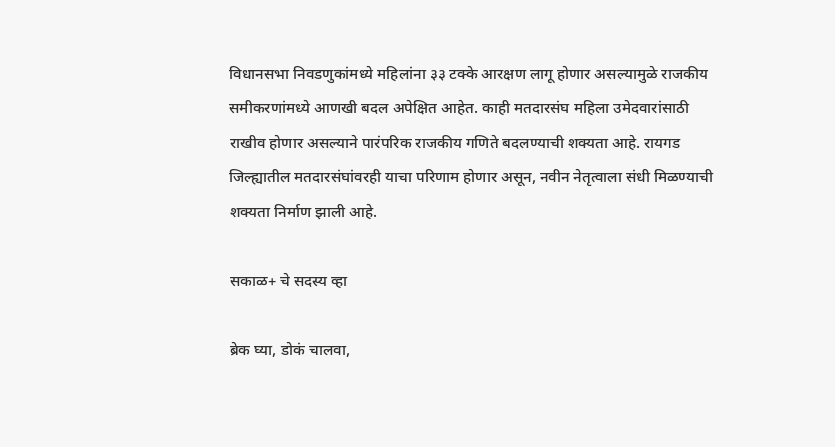विधानसभा निवडणुकांमध्ये महिलांना ३३ टक्के आरक्षण लागू होणार असल्यामुळे राजकीय समीकरणांमध्ये आणखी बदल अपेक्षित आहेत. काही मतदारसंघ महिला उमेदवारांसाठी राखीव होणार असल्याने पारंपरिक राजकीय गणिते बदलण्याची शक्यता आहे. रायगड जिल्ह्यातील मतदारसंघांवरही याचा परिणाम होणार असून, नवीन नेतृत्वाला संधी मिळण्याची शक्यता निर्माण झाली आहे.

सकाळ+ चे सदस्य व्हा

ब्रेक घ्या, डोकं चालवा,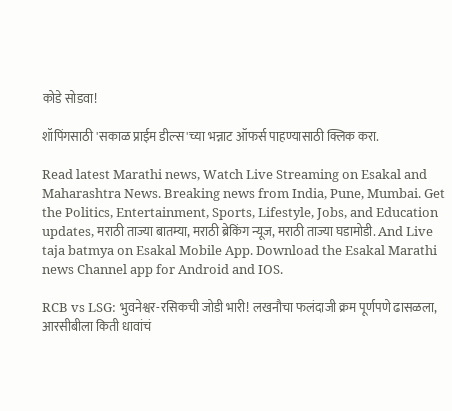कोडे सोडवा!

शॉपिंगसाठी 'सकाळ प्राईम डील्स'च्या भन्नाट ऑफर्स पाहण्यासाठी क्लिक करा.

Read latest Marathi news, Watch Live Streaming on Esakal and Maharashtra News. Breaking news from India, Pune, Mumbai. Get the Politics, Entertainment, Sports, Lifestyle, Jobs, and Education updates, मराठी ताज्या बातम्या, मराठी ब्रेकिंग न्यूज, मराठी ताज्या घडामोडी. And Live taja batmya on Esakal Mobile App. Download the Esakal Marathi news Channel app for Android and IOS.

RCB vs LSG: भुवनेश्वर-रसिकची जोडी भारी! लखनौचा फलंदाजी क्रम पूर्णपणे ढासळला, आरसीबीला किती धावांचं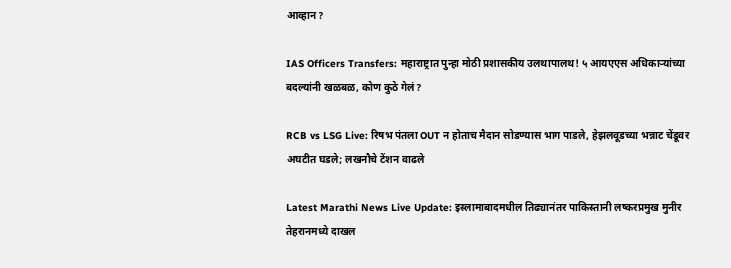आव्हान?

IAS Officers Transfers: महाराष्ट्रात पुन्हा मोठी प्रशासकीय उलथापालथ! ५ आयएएस अधिकाऱ्यांच्या बदल्यांनी खळबळ, कोण कुठे गेलं?

RCB vs LSG Live: रिषभ पंतला OUT न होताच मैदान सोडण्यास भाग पाडले, हेझलवूडच्या भन्नाट चेंडूवर अघटीत घडले; लखनौचे टेंशन वाढले

Latest Marathi News Live Update: इस्लामाबादमधील तिढ्यानंतर पाकिस्तानी लष्करप्रमुख मुनीर तेहरानमध्ये दाखल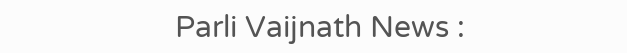Parli Vaijnath News :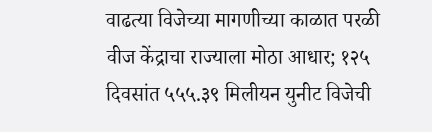वाढत्या विजेच्या मागणीच्या काळात परळी वीज केंद्राचा राज्याला मोठा आधार; १२५ दिवसांत ५५५.३९ मिलीयन युनीट विजेची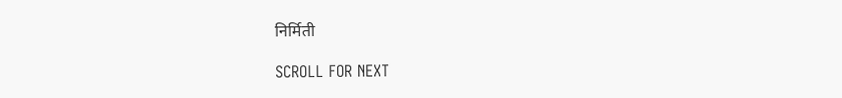निर्मिती

SCROLL FOR NEXT